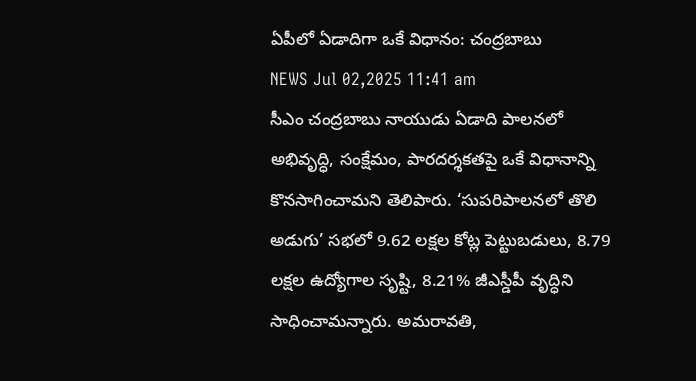ఏపీలో ఏడాదిగా ఒకే విధానం: చంద్రబాబు
NEWS Jul 02,2025 11:41 am
సీఎం చంద్రబాబు నాయుడు ఏడాది పాలనలో అభివృద్ధి, సంక్షేమం, పారదర్శకతపై ఒకే విధానాన్ని కొనసాగించామని తెలిపారు. ‘సుపరిపాలనలో తొలి అడుగు’ సభలో 9.62 లక్షల కోట్ల పెట్టుబడులు, 8.79 లక్షల ఉద్యోగాల సృష్టి, 8.21% జీఎస్డీపీ వృద్ధిని సాధించామన్నారు. అమరావతి,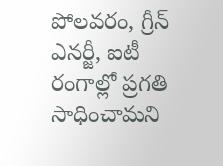పోలవరం, గ్రీన్ ఎనర్జీ, ఐటీ రంగాల్లో ప్రగతి సాధించామని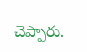చెప్పారు.